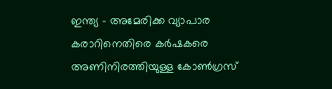ഇന്ത്യ – അമേരിക്ക വ്യാപാര കരാറിനെതിരെ കര്‍ഷകരെ അണിനിരത്തിയുള്ള കോണ്‍ഗ്രസ്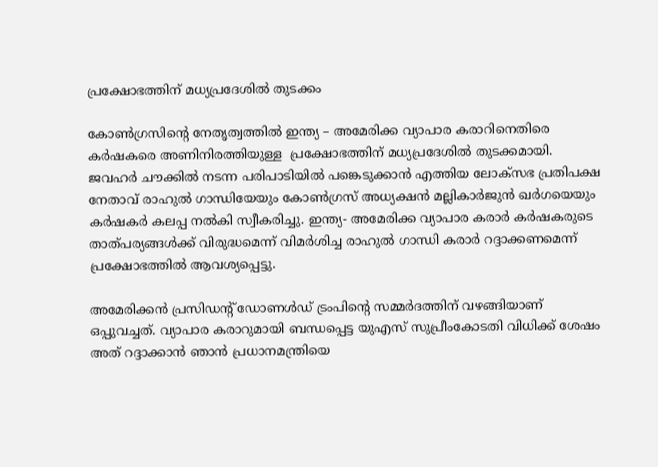പ്രക്ഷോഭത്തിന് മധ്യപ്രദേശില്‍ തുടക്കം

കോണ്‍ഗ്രസിന്റെ നേതൃത്വത്തിൽ ഇന്ത്യ – അമേരിക്ക വ്യാപാര കരാറിനെതിരെ കര്‍ഷകരെ അണിനിരത്തിയുള്ള  പ്രക്ഷോഭത്തിന് മധ്യപ്രദേശില്‍ തുടക്കമായി. ജവഹര്‍ ചൗക്കില്‍ നടന്ന പരിപാടിയില്‍ പങ്കെടുക്കാന്‍ എത്തിയ ലോക്‌സഭ പ്രതിപക്ഷ നേതാവ് രാഹുല്‍ ഗാന്ധിയേയും കോണ്‍ഗ്രസ് അധ്യക്ഷന്‍ മല്ലികാര്‍ജുന്‍ ഖര്‍ഗയെയും കര്‍ഷകര്‍ കലപ്പ നല്‍കി സ്വീകരിച്ചു. ഇന്ത്യ- അമേരിക്ക വ്യാപാര കരാര്‍ കര്‍ഷകരുടെ താത്പര്യങ്ങള്‍ക്ക് വിരുദ്ധമെന്ന് വിമര്‍ശിച്ച രാഹുല്‍ ഗാന്ധി കരാര്‍ റദ്ദാക്കണമെന്ന് പ്രക്ഷോഭത്തിൽ ആവശ്യപ്പെട്ടു.

അമേരിക്കന്‍ പ്രസിഡന്റ് ഡോണള്‍ഡ് ട്രംപിന്റെ സമ്മര്‍ദത്തിന് വഴങ്ങിയാണ് ഒപ്പുവച്ചത്. വ്യാപാര കരാറുമായി ബന്ധപ്പെട്ട യുഎസ് സുപ്രീംകോടതി വിധിക്ക് ശേഷം അത് റദ്ദാക്കാന്‍ ഞാന്‍ പ്രധാനമന്ത്രിയെ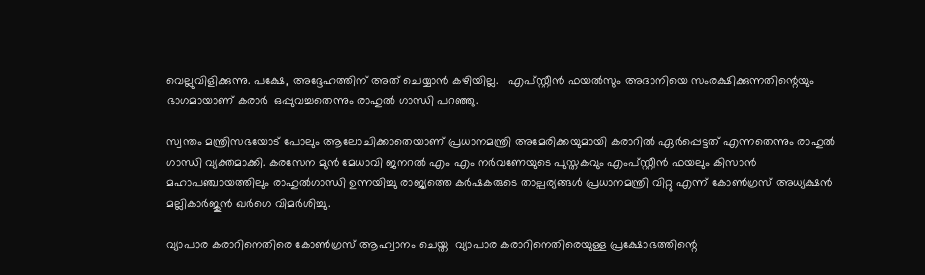വെല്ലുവിളിക്കുന്നു. പക്ഷേ, അദ്ദേഹത്തിന് അത് ചെയ്യാന്‍ കഴിയില്ല.   എപ്സ്റ്റീന്‍ ഫയല്‍സും അദാനിയെ സംരക്ഷിക്കുന്നതിന്റെയും ഭാഗമായാണ് കരാർ  ഒപ്പുവച്ചതെന്നും രാഹുൽ ഗാന്ധി പറഞ്ഞു.

സ്വന്തം മന്ത്രിസഭയോട് പോലും ആലോചിക്കാതെയാണ് പ്രധാനമന്ത്രി അമേരിക്കയുമായി കരാറില്‍ ഏര്‍പ്പെട്ടത് എന്നതെന്നും രാഹുല്‍ ഗാന്ധി വ്യക്തമാക്കി. കരസേന മുന്‍ മേധാവി ജനറല്‍ എം എം നര്‍വണേയുടെ പുസ്തകവും എംപ്സ്റ്റീന്‍ ഫയലും കിസാന്‍ മഹാപഞ്ചായത്തിലും രാഹുല്‍ഗാന്ധി ഉന്നയിച്ചു രാജ്യത്തെ കര്‍ഷകരുടെ താല്പര്യങ്ങള്‍ പ്രധാനമന്ത്രി വിറ്റു എന്ന് കോണ്‍ഗ്രസ് അധ്യക്ഷന്‍ മല്ലികാര്‍ജുന്‍ ഖര്‍ഗെ വിമര്‍ശിച്ചു.

വ്യാപാര കരാറിനെതിരെ കോണ്‍ഗ്രസ് ആഹ്വാനം ചെയ്ത  വ്യാപാര കരാറിനെതിരെയുള്ള പ്രക്ഷോഭത്തിന്റെ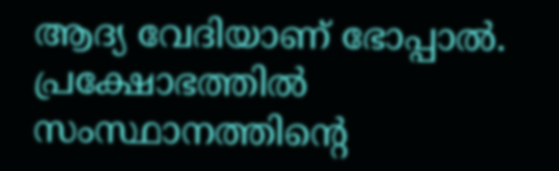ആദ്യ വേദിയാണ് ഭോപ്പാല്‍.  പ്രക്ഷോഭത്തിൽ സംസ്ഥാനത്തിന്റെ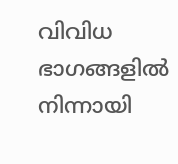വിവിധ ഭാഗങ്ങളില്‍ നിന്നായി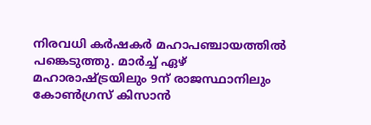നിരവധി കര്‍ഷകര്‍ മഹാപഞ്ചായത്തില്‍ പങ്കെടുത്തു. മാര്‍ച്ച് ഏഴ് മഹാരാഷ്ട്രയിലും 9ന് രാജസ്ഥാനിലും കോണ്‍ഗ്രസ് കിസാന്‍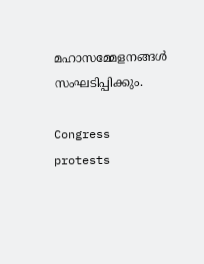മഹാസമ്മേളനങ്ങള്‍ സംഘടിപ്പിക്കും.

Congress protests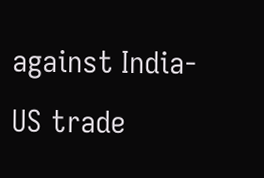against India-US trade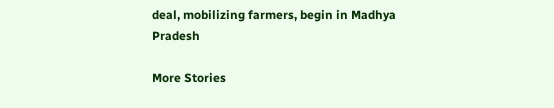deal, mobilizing farmers, begin in Madhya Pradesh

More Stories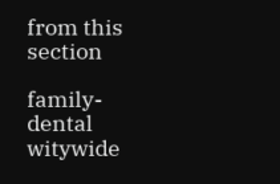from this section

family-dental
witywide